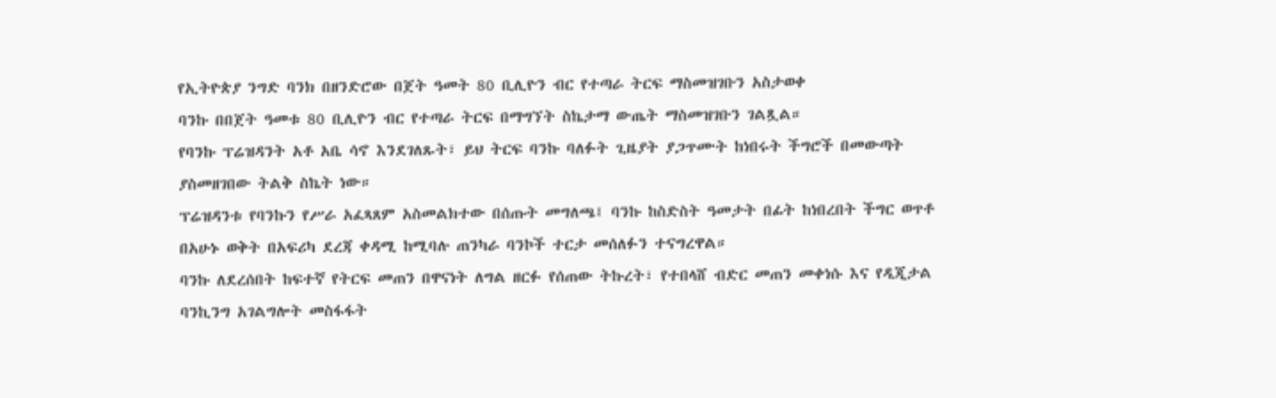የኢትዮጵያ ንግድ ባንክ በዘንድሮው በጀት ዓመት 80 ቢሊዮን ብር የተጣራ ትርፍ ማስመዝገቡን አስታወቀ
ባንኩ በበጀት ዓመቱ 80 ቢሊዮን ብር የተጣራ ትርፍ በማግኘት ስኬታማ ውጤት ማስመዝገቡን ገልጿል።
የባንኩ ፕሬዝዳንት አቶ አቤ ሳኖ እንደገለጹት፣ ይህ ትርፍ ባንኩ ባለፉት ጊዜያት ያጋጥሙት ከነበሩት ችግሮች በመውጣት ያስመዘገበው ትልቅ ስኬት ነው።
ፕሬዝዳንቱ የባንኩን የሥራ አፈጻጸም አስመልክተው በሰጡት መግለጫ፤ ባንኩ ከስድስት ዓመታት በፊት ከነበረበት ችግር ወጥቶ በአሁኑ ወቅት በአፍሪካ ደረጃ ቀዳሚ ከሚባሉ ጠንካራ ባንኮች ተርታ መሰለፉን ተናግረዋል።
ባንኩ ለደረሰበት ከፍተኛ የትርፍ መጠን በዋናነት ለግል ዘርፉ የሰጠው ትኩረት፣ የተበላሸ ብድር መጠን መቀነሱ እና የዲጂታል ባንኪንግ አገልግሎት መስፋፋት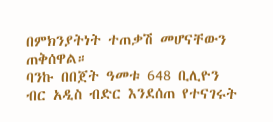በምክንያትነት ተጠቃሽ መሆናቸውን ጠቅሰዋል።
ባንኩ በበጀት ዓመቱ 648 ቢሊዮን ብር አዲስ ብድር እንደሰጠ የተናገሩት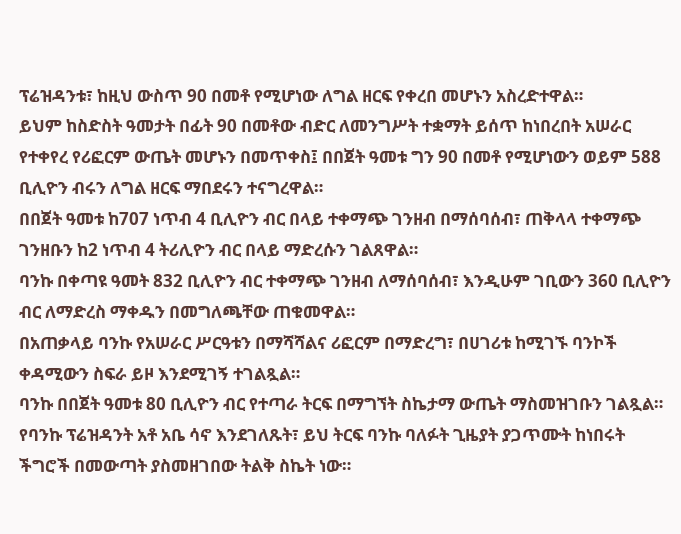ፕሬዝዳንቱ፣ ከዚህ ውስጥ 90 በመቶ የሚሆነው ለግል ዘርፍ የቀረበ መሆኑን አስረድተዋል።
ይህም ከስድስት ዓመታት በፊት 90 በመቶው ብድር ለመንግሥት ተቋማት ይሰጥ ከነበረበት አሠራር የተቀየረ የሪፎርም ውጤት መሆኑን በመጥቀስ፤ በበጀት ዓመቱ ግን 90 በመቶ የሚሆነውን ወይም 588 ቢሊዮን ብሩን ለግል ዘርፍ ማበደሩን ተናግረዋል።
በበጀት ዓመቱ ከ707 ነጥብ 4 ቢሊዮን ብር በላይ ተቀማጭ ገንዘብ በማሰባሰብ፣ ጠቅላላ ተቀማጭ ገንዘቡን ከ2 ነጥብ 4 ትሪሊዮን ብር በላይ ማድረሱን ገልጸዋል።
ባንኩ በቀጣዩ ዓመት 832 ቢሊዮን ብር ተቀማጭ ገንዘብ ለማሰባሰብ፣ እንዲሁም ገቢውን 360 ቢሊዮን ብር ለማድረስ ማቀዱን በመግለጫቸው ጠቁመዋል።
በአጠቃላይ ባንኩ የአሠራር ሥርዓቱን በማሻሻልና ሪፎርም በማድረግ፣ በሀገሪቱ ከሚገኙ ባንኮች ቀዳሚውን ስፍራ ይዞ እንደሚገኝ ተገልጿል።
ባንኩ በበጀት ዓመቱ 80 ቢሊዮን ብር የተጣራ ትርፍ በማግኘት ስኬታማ ውጤት ማስመዝገቡን ገልጿል።
የባንኩ ፕሬዝዳንት አቶ አቤ ሳኖ እንደገለጹት፣ ይህ ትርፍ ባንኩ ባለፉት ጊዜያት ያጋጥሙት ከነበሩት ችግሮች በመውጣት ያስመዘገበው ትልቅ ስኬት ነው።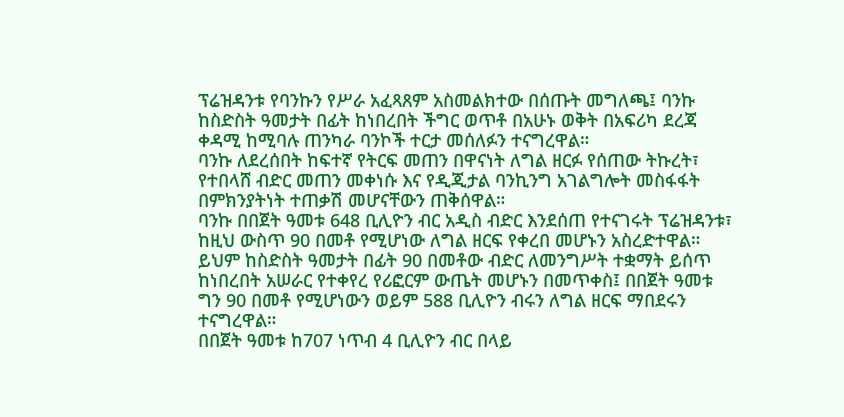ፕሬዝዳንቱ የባንኩን የሥራ አፈጻጸም አስመልክተው በሰጡት መግለጫ፤ ባንኩ ከስድስት ዓመታት በፊት ከነበረበት ችግር ወጥቶ በአሁኑ ወቅት በአፍሪካ ደረጃ ቀዳሚ ከሚባሉ ጠንካራ ባንኮች ተርታ መሰለፉን ተናግረዋል።
ባንኩ ለደረሰበት ከፍተኛ የትርፍ መጠን በዋናነት ለግል ዘርፉ የሰጠው ትኩረት፣ የተበላሸ ብድር መጠን መቀነሱ እና የዲጂታል ባንኪንግ አገልግሎት መስፋፋት በምክንያትነት ተጠቃሽ መሆናቸውን ጠቅሰዋል።
ባንኩ በበጀት ዓመቱ 648 ቢሊዮን ብር አዲስ ብድር እንደሰጠ የተናገሩት ፕሬዝዳንቱ፣ ከዚህ ውስጥ 90 በመቶ የሚሆነው ለግል ዘርፍ የቀረበ መሆኑን አስረድተዋል።
ይህም ከስድስት ዓመታት በፊት 90 በመቶው ብድር ለመንግሥት ተቋማት ይሰጥ ከነበረበት አሠራር የተቀየረ የሪፎርም ውጤት መሆኑን በመጥቀስ፤ በበጀት ዓመቱ ግን 90 በመቶ የሚሆነውን ወይም 588 ቢሊዮን ብሩን ለግል ዘርፍ ማበደሩን ተናግረዋል።
በበጀት ዓመቱ ከ707 ነጥብ 4 ቢሊዮን ብር በላይ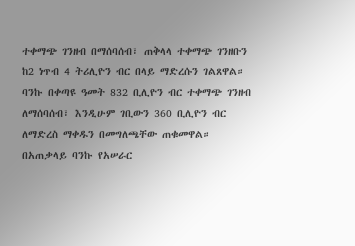ተቀማጭ ገንዘብ በማሰባሰብ፣ ጠቅላላ ተቀማጭ ገንዘቡን ከ2 ነጥብ 4 ትሪሊዮን ብር በላይ ማድረሱን ገልጸዋል።
ባንኩ በቀጣዩ ዓመት 832 ቢሊዮን ብር ተቀማጭ ገንዘብ ለማሰባሰብ፣ እንዲሁም ገቢውን 360 ቢሊዮን ብር ለማድረስ ማቀዱን በመግለጫቸው ጠቁመዋል።
በአጠቃላይ ባንኩ የአሠራር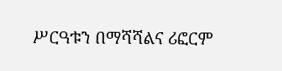ሥርዓቱን በማሻሻልና ሪፎርም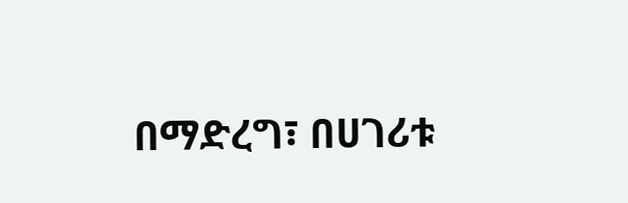በማድረግ፣ በሀገሪቱ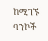ከሚገኙ ባንኮች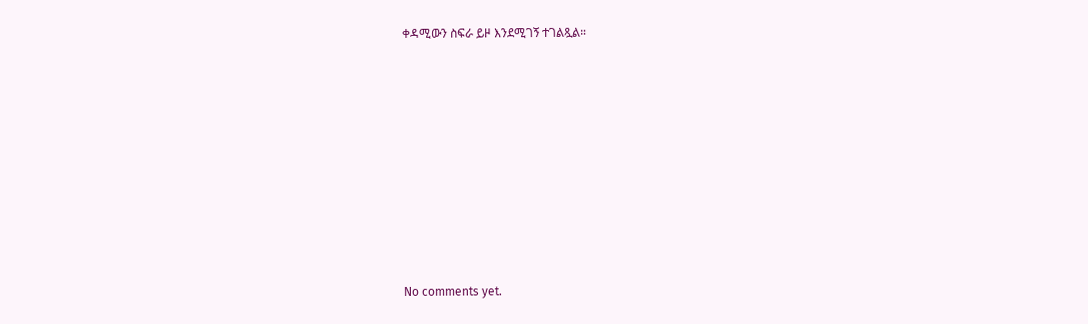ቀዳሚውን ስፍራ ይዞ እንደሚገኝ ተገልጿል።









No comments yet.